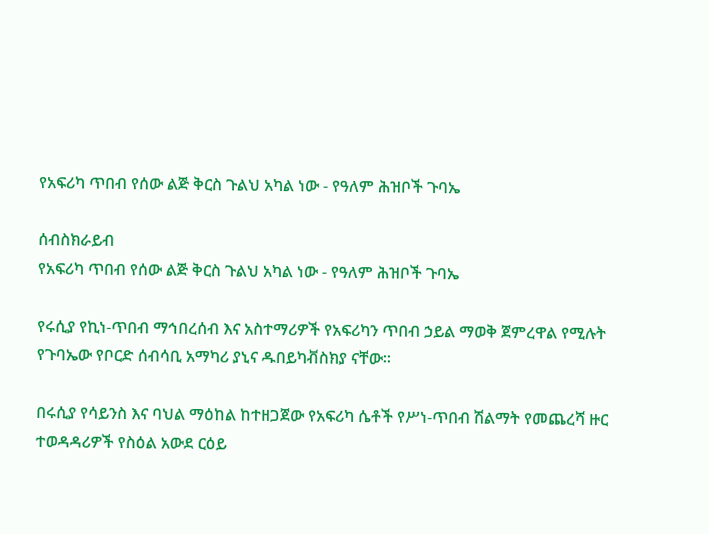የአፍሪካ ጥበብ የሰው ልጅ ቅርስ ጉልህ አካል ነው - የዓለም ሕዝቦች ጉባኤ

ሰብስክራይብ
የአፍሪካ ጥበብ የሰው ልጅ ቅርስ ጉልህ አካል ነው - የዓለም ሕዝቦች ጉባኤ

የሩሲያ የኪነ-ጥበብ ማኅበረሰብ እና አስተማሪዎች የአፍሪካን ጥበብ ኃይል ማወቅ ጀምረዋል የሚሉት የጉባኤው የቦርድ ሰብሳቢ አማካሪ ያኒና ዱበይካቭስክያ ናቸው፡፡

በሩሲያ የሳይንስ እና ባህል ማዕከል ከተዘጋጀው የአፍሪካ ሴቶች የሥነ-ጥበብ ሽልማት የመጨረሻ ዙር ተወዳዳሪዎች የስዕል አውደ ርዕይ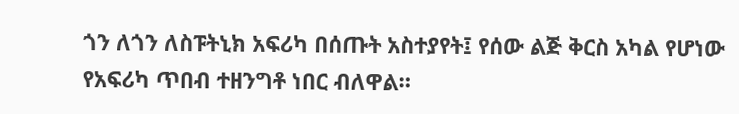ጎን ለጎን ለስፑትኒክ አፍሪካ በሰጡት አስተያየት፤ የሰው ልጅ ቅርስ አካል የሆነው የአፍሪካ ጥበብ ተዘንግቶ ነበር ብለዋል።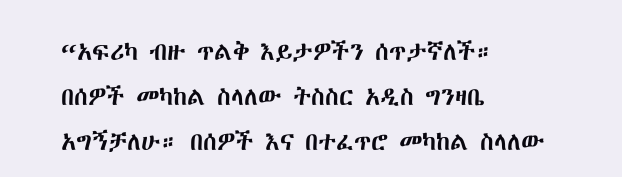“አፍሪካ ብዙ ጥልቅ እይታዎችን ሰጥታኛለች። በሰዎች መካከል ስላለው ትስስር አዲስ ግንዛቤ አግኝቻለሁ። በሰዎች እና በተፈጥሮ መካከል ስላለው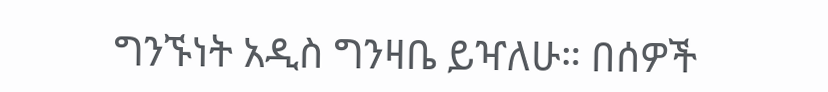ግንኙነት አዲስ ግንዛቤ ይዣለሁ። በሰዎች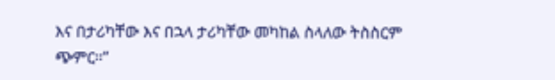እና በታሪካቸው እና በኋላ ታሪካቸው መካከል ስላለው ትስስርም ጭምር።”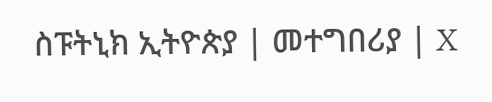ስፑትኒክ ኢትዮጵያ | መተግበሪያ | X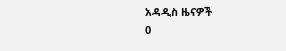አዳዲስ ዜናዎች
0